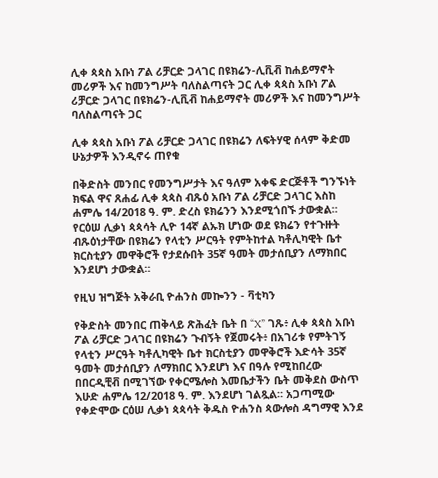ሊቀ ጳጳስ አቡነ ፖል ሪቻርድ ጋላገር በዩክሬን-ሊቪቭ ከሐይማኖት መሪዎች እና ከመንግሥት ባለስልጣናት ጋር ሊቀ ጳጳስ አቡነ ፖል ሪቻርድ ጋላገር በዩክሬን-ሊቪቭ ከሐይማኖት መሪዎች እና ከመንግሥት ባለስልጣናት ጋር

ሊቀ ጳጳስ አቡነ ፖል ሪቻርድ ጋላገር በዩክሬን ለፍትሃዊ ሰላም ቅድመ ሁኔታዎች እንዲኖሩ ጠየቁ

በቅድስት መንበር የመንግሥታት እና ዓለም አቀፍ ድርጅቶች ግንኙነት ክፍል ዋና ጸሐፊ ሊቀ ጳጳስ ብጹዕ አቡነ ፖል ሪቻርድ ጋላገር እስከ ሐምሌ 14/2018 ዓ. ም. ድረስ ዩክሬንን እንደሚጎበኙ ታውቋል። የርዕሠ ሊቃነ ጳጳሳት ሊዮ 14ኛ ልኡክ ሆነው ወደ ዩክሬን የተጉዙት ብጹዕነታቸው በዩክሬን የላቲን ሥርዓት የምትከተል ካቶሊካዊት ቤተ ክርስቲያን መዋቅሮች የታደሱበት 35ኛ ዓመት መታሰቢያን ለማክበር እንደሆነ ታውቋል።

የዚህ ዝግጅት አቅራቢ ዮሐንስ መኰንን - ቫቲካን

የቅድስት መንበር ጠቅላይ ጽሕፈት ቤት በ “X” ገጹ፥ ሊቀ ጳጳስ አቡነ ፖል ሪቻርድ ጋላገር በዩክሬን ጉብኝት የጀመሩት፥ በአገሪቱ የምትገኝ የላቲን ሥርዓት ካቶሊካዊት ቤተ ክርስቲያን መዋቅሮች እድሳት 35ኛ ዓመት መታሰቢያን ለማክበር እንደሆነ እና በዓሉ የሚከበረው በበርዲቺቭ በሚገኘው የቀርሜሎስ እመቤታችን ቤት መቅደስ ውስጥ እሁድ ሐምሌ 12/2018 ዓ. ም. እንደሆነ ገልጿል። አጋጣሚው የቀድሞው ርዕሠ ሊቃነ ጳጳሳት ቅዱስ ዮሐንስ ጳውሎስ ዳግማዊ እንደ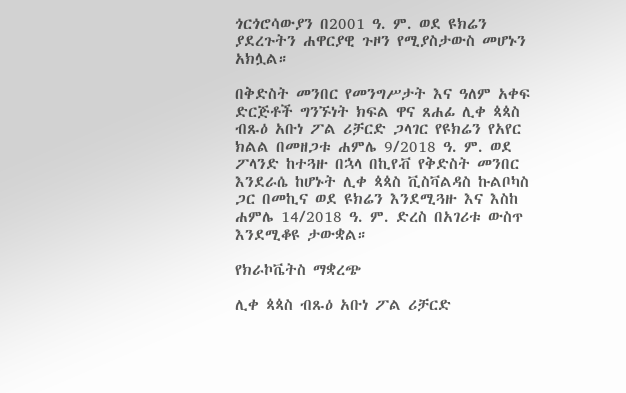ጎርጎሮሳውያን በ2001 ዓ. ም. ወደ ዩክሬን ያደረጉትን ሐዋርያዊ ጉዞን የሚያስታውስ መሆኑን አክሏል።

በቅድስት መንበር የመንግሥታት እና ዓለም አቀፍ ድርጅቶች ግንኙነት ክፍል ዋና ጸሐፊ ሊቀ ጳጳስ ብጹዕ አቡነ ፖል ሪቻርድ ጋላገር የዩክሬን የአየር ክልል በመዘጋቱ ሐምሌ 9/2018 ዓ. ም. ወደ ፖላንድ ከተጓዙ በኋላ በኪየቭ የቅድስት መንበር እንደራሴ ከሆኑት ሊቀ ጳጳስ ቪስቫልዳስ ኩልቦካስ ጋር በመኪና ወደ ዩክሬን እንደሚጓዙ እና እስከ ሐምሌ 14/2018 ዓ. ም. ድረስ በአገሪቱ ውስጥ እንደሚቆዩ ታውቋል።

የክራኮቬትስ ማቋረጭ

ሊቀ ጳጳስ ብጹዕ አቡነ ፖል ሪቻርድ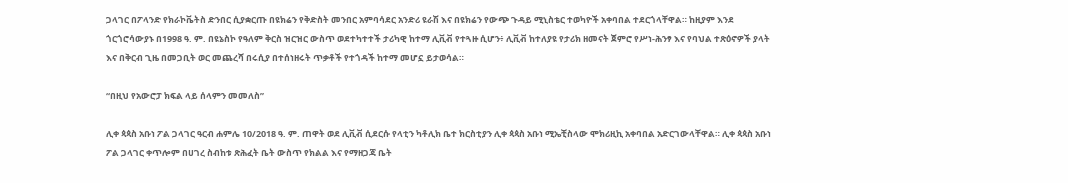ጋላገር በፖላንድ የክራኮቬትስ ድንበር ሲያቋርጡ በዩክሬን የቅድስት መንበር አምባሳደር አንድሪ ዩራሽ እና በዩክሬን የውጭ ጉዳይ ሚኒስቴር ተወካዮች አቀባበል ተደርጎላቸዋል። ከዚያም እንደ ጎርጎሮሳውያኑ በ1998 ዓ. ም. በዩኔስኮ የዓለም ቅርስ ዝርዝር ውስጥ ወደተካተተች ታሪካዊ ከተማ ሊቪቭ የተጓዙ ሲሆን፥ ሊቪቭ ከተለያዩ የታሪክ ዘመናት ጀምሮ የሥነ-ሕንፃ እና የባህል ተጽዕኖዎች ያላት እና በቅርብ ጊዜ በመጋቢት ወር መጨረሻ በሩሲያ በተሰነዘሩት ጥቃቶች የተጎዳች ከተማ መሆኗ ይታወሳል።

“በዚህ የአውሮፓ ክፍል ላይ ሰላምን መመለስ”

ሊቀ ጳጳስ አቡነ ፖል ጋላገር ዓርብ ሐምሌ 10/2018 ዓ. ም. ጠዋት ወደ ሊቪቭ ሲደርሱ የላቲን ካቶሊክ ቤተ ክርስቲያን ሊቀ ጳጳስ አቡነ ሚኤቺስላው ሞክሪዚኪ አቀባበል አድርገውላቸዋል። ሊቀ ጳጳስ አቡነ ፖል ጋላገር ቀጥሎም በሀገረ ስብከቱ ጽሕፈት ቤት ውስጥ የክልል እና የማዘጋጃ ቤት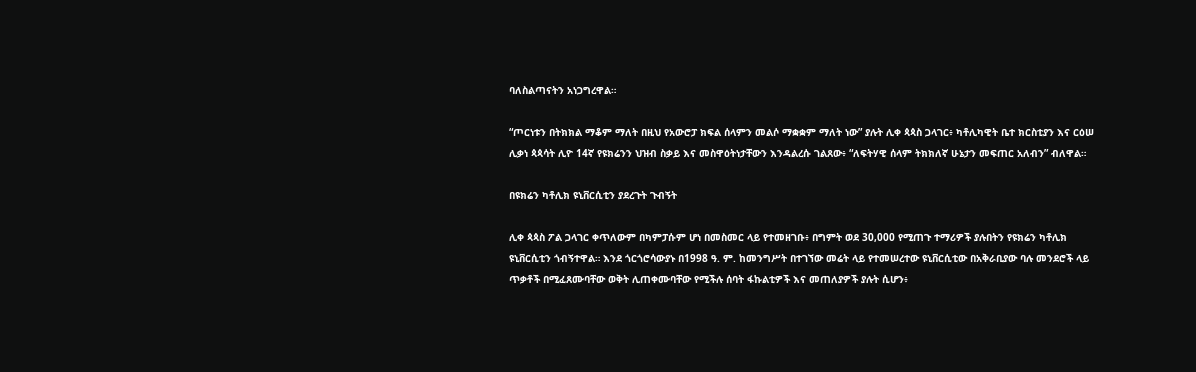ባለስልጣናትን አነጋግረዋል።

“ጦርነቱን በትክክል ማቆም ማለት በዚህ የአውሮፓ ክፍል ሰላምን መልሶ ማቋቋም ማለት ነው” ያሉት ሊቀ ጳጳስ ጋላገር፥ ካቶሊካዊት ቤተ ክርስቲያን እና ርዕሠ ሊቃነ ጳጳሳት ሊዮ 14ኛ የዩክሬንን ህዝብ ስቃይ እና መስዋዕትነታቸውን እንዳልረሱ ገልጸው፥ “ለፍትሃዊ ሰላም ትክክለኛ ሁኔታን መፍጠር አለብን” ብለዋል።

በዩክሬን ካቶሊክ ዩኒቨርሲቲን ያደረጉት ጉብኝት

ሊቀ ጳጳስ ፖል ጋላገር ቀጥለውም በካምፓሱም ሆነ በመስመር ላይ የተመዘገቡ፥ በግምት ወደ 30,000 የሚጠጉ ተማሪዎች ያሉበትን የዩክሬን ካቶሊክ ዩኒቨርሲቲን ጎብኝተዋል። እንደ ጎርጎሮሳውያኑ በ1998 ዓ. ም. ከመንግሥት በተገኘው መሬት ላይ የተመሠረተው ዩኒቨርሲቲው በአቅራቢያው ባሉ መንደሮች ላይ ጥቃቶች በሚፈጸሙባቸው ወቅት ሊጠቀሙባቸው የሚችሉ ሰባት ፋኩልቲዎች እና መጠለያዎች ያሉት ሲሆን፥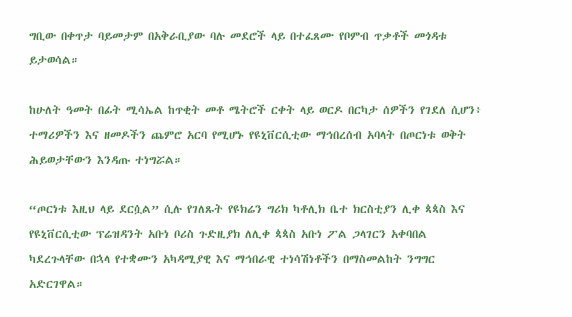ግቢው በቀጥታ ባይመታም በአቅራቢያው ባሉ መደሮች ላይ በተፈጸሙ የቦምብ ጥቃቶች መጎዳቱ ይታወሳል።

ከሁለት ዓመት በፊት ሚሳኤል ከጥቂት መቶ ሜትሮች ርቀት ላይ ወርዶ በርካታ ሰዎችን የገደለ ሲሆን፥ ተማሪዎችን እና ዘመዶችን ጨምሮ አርባ የሚሆኑ የዩኒቨርሲቲው ማኅበረሰብ አባላት በጦርነቱ ወቅት ሕይወታቸውን እንዳጡ ተነግሯል።

“ጦርነቱ እዚህ ላይ ደርሷል” ሲሉ የገለጹት የዩክሬን ግሪክ ካቶሊክ ቤተ ክርስቲያን ሊቀ ጳጳስ እና የዩኒቨርሲቲው ፕሬዝዳንት አቡነ ቦሪስ ጉድዚያክ ለሊቀ ጳጳስ አቡነ ፖል ጋላገርን አቀባበል ካደረጉላቸው በኋላ የተቋሙን አካዳሚያዊ እና ማኅበራዊ ተነሳሽነቶችን በማስመልከት ንግግር አድርገዋል።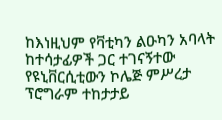ከእነዚህም የቫቲካን ልዑካን አባላት ከተሳታፊዎች ጋር ተገናኝተው የዩኒቨርሲቲውን ኮሌጅ ምሥረታ ፕሮግራም ተከታታይ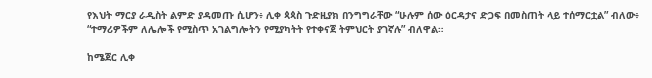የእህት ማርያ ራዲስት ልምድ ያዳመጡ ሲሆን፥ ሊቀ ጳጳስ ጉድዚያክ በንግግራቸው “ሁሉም ሰው ዕርዳታና ድጋፍ በመስጠት ላይ ተሰማርቷል” ብለው፥ “ተማሪዎችም ለሌሎች የሚስጥ አገልግሎትን የሚያካትት የተቀናጀ ትምህርት ያገኛሉ” ብለዋል።

ከሜጀር ሊቀ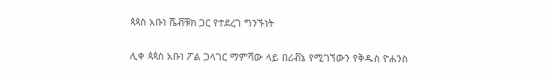ጳጳስ አቡነ ሼቭቹክ ጋር የተደረገ ግንኙነት

ሊቀ ጳጳስ አቡነ ፖል ጋላገር ማምሻው ላይ በሪቭኔ የሚገኘውን የቅዱስ ዮሐንስ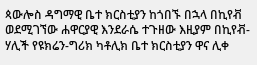ጳውሎስ ዳግማዊ ቤተ ክርስቲያን ከጎበኙ በኋላ በኪየቭ ወደሚገኘው ሐዋርያዊ እንደራሴ ተጉዘው እዚያም በኪየቭ-ሃሊች የዩክሬን-ግሪክ ካቶሊክ ቤተ ክርስቲያን ዋና ሊቀ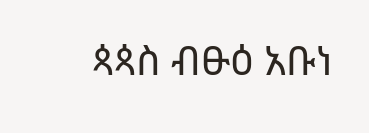ጳጳስ ብፁዕ አቡነ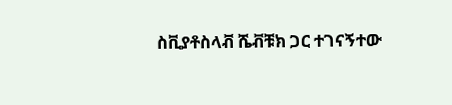ስቪያቶስላቭ ሼቭቹክ ጋር ተገናኝተው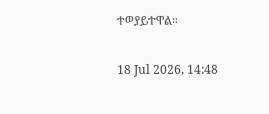ተወያይተዋል።

18 Jul 2026, 14:48